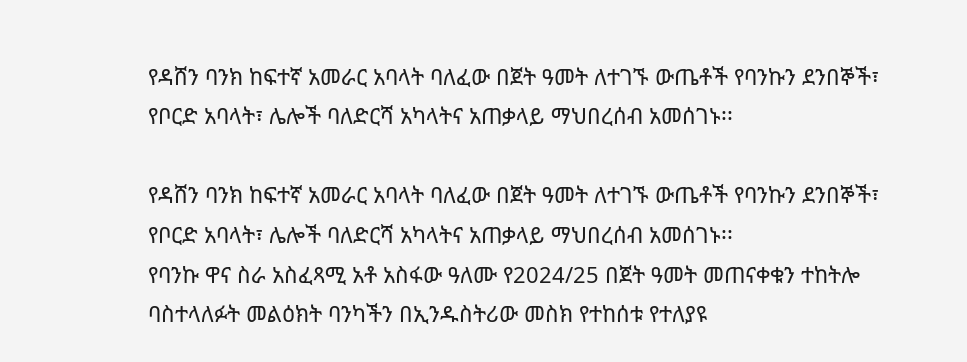የዳሸን ባንክ ከፍተኛ አመራር አባላት ባለፈው በጀት ዓመት ለተገኙ ውጤቶች የባንኩን ደንበኞች፣ የቦርድ አባላት፣ ሌሎች ባለድርሻ አካላትና አጠቃላይ ማህበረሰብ አመሰገኑ፡፡

የዳሸን ባንክ ከፍተኛ አመራር አባላት ባለፈው በጀት ዓመት ለተገኙ ውጤቶች የባንኩን ደንበኞች፣ የቦርድ አባላት፣ ሌሎች ባለድርሻ አካላትና አጠቃላይ ማህበረሰብ አመሰገኑ፡፡
የባንኩ ዋና ስራ አስፈጻሚ አቶ አስፋው ዓለሙ የ2024/25 በጀት ዓመት መጠናቀቁን ተከትሎ ባስተላለፉት መልዕክት ባንካችን በኢንዱስትሪው መስክ የተከሰቱ የተለያዩ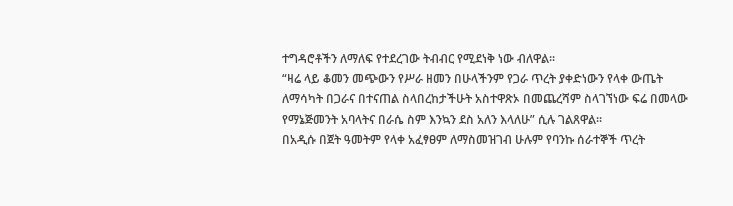ተግዳሮቶችን ለማለፍ የተደረገው ትብብር የሚደነቅ ነው ብለዋል፡፡
“ዛሬ ላይ ቆመን መጭውን የሥራ ዘመን በሁላችንም የጋራ ጥረት ያቀድነውን የላቀ ውጤት ለማሳካት በጋራና በተናጠል ስላበረከታችሁት አስተዋጽኦ በመጨረሻም ስላገኘነው ፍሬ በመላው የማኔጅመንት አባላትና በራሴ ስም እንኳን ደስ አለን እላለሁ” ሲሉ ገልጸዋል፡፡
በአዲሱ በጀት ዓመትም የላቀ አፈፃፀም ለማስመዝገብ ሁሉም የባንኩ ሰራተኞች ጥረት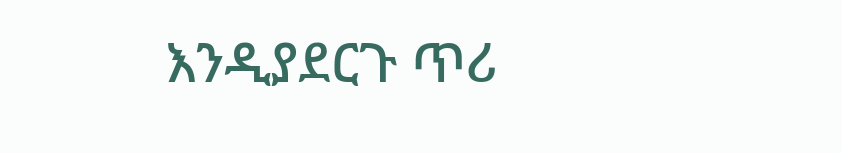እንዲያደርጉ ጥሪ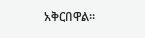አቅርበዋል፡፡